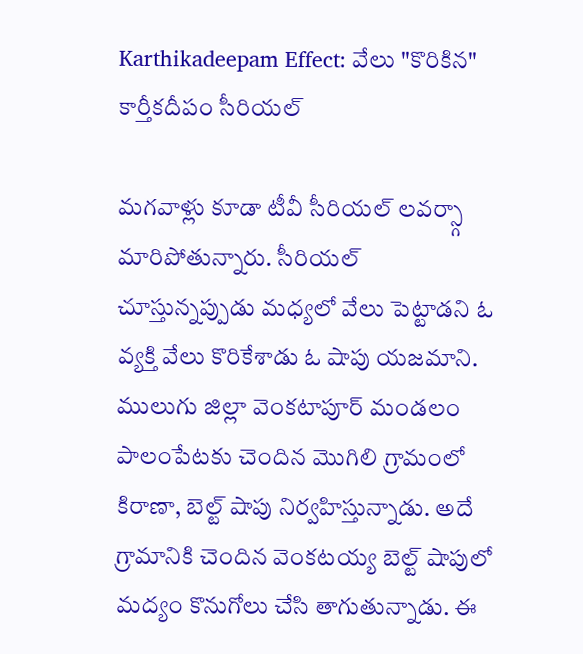Karthikadeepam Effect: వేలు "కొరికిన" కార్తీకదీపం సీరియల్

మగవాళ్లు కూడా టీవీ సీరియల్ లవర్స్గా మారిపోతున్నారు. సీరియల్ చూస్తున్నప్పుడు మధ్యలో వేలు పెట్టాడని ఓ వ్యక్తి వేలు కొరికేశాడు ఓ షాపు యజమాని. ములుగు జిల్లా వెంకటాపూర్ మండలం పాలంపేటకు చెందిన మొగిలి గ్రామంలో కిరాణా, బెల్ట్ షాపు నిర్వహిస్తున్నాడు. అదే గ్రామానికి చెందిన వెంకటయ్య బెల్ట్ షాపులో మద్యం కొనుగోలు చేసి తాగుతున్నాడు. ఈ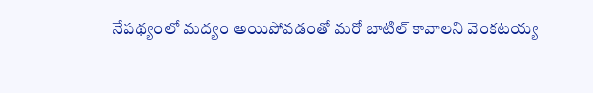నేపథ్యంలో మద్యం అయిపోవడంతో మరో బాటిల్ కావాలని వెంకటయ్య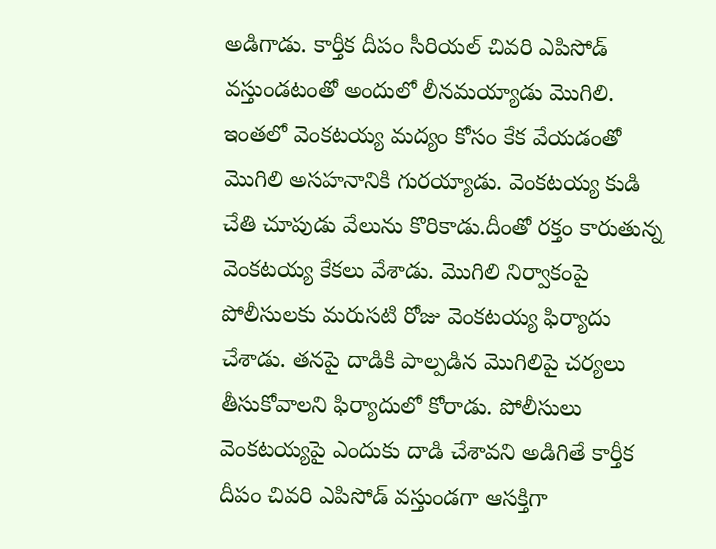అడిగాడు. కార్తీక దీపం సీరియల్ చివరి ఎపిసోడ్ వస్తుండటంతో అందులో లీనమయ్యాడు మొగిలి. ఇంతలో వెంకటయ్య మద్యం కోసం కేక వేయడంతో మొగిలి అసహనానికి గురయ్యాడు. వెంకటయ్య కుడి చేతి చూపుడు వేలును కొరికాడు.దీంతో రక్తం కారుతున్న వెంకటయ్య కేకలు వేశాడు. మొగిలి నిర్వాకంపై పోలీసులకు మరుసటి రోజు వెంకటయ్య ఫిర్యాదు చేశాడు. తనపై దాడికి పాల్పడిన మొగిలిపై చర్యలు తీసుకోవాలని ఫిర్యాదులో కోరాడు. పోలీసులు వెంకటయ్యపై ఎందుకు దాడి చేశావని అడిగితే కార్తీక దీపం చివరి ఎపిసోడ్ వస్తుండగా ఆసక్తిగా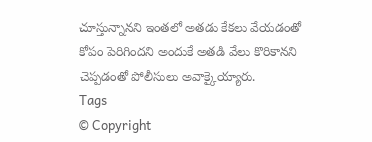చూస్తున్నానని ఇంతలో అతడు కేకలు వేయడంతో కోపం పెరిగిందని అందుకే అతడి వేలు కొరికానని చెప్పడంతో పోలీసులు అవాక్కైయ్యారు.
Tags
© Copyright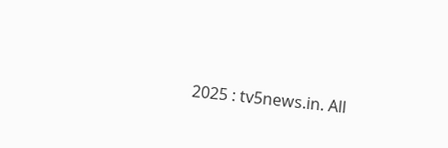2025 : tv5news.in. All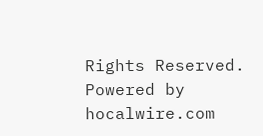Rights Reserved. Powered by hocalwire.com